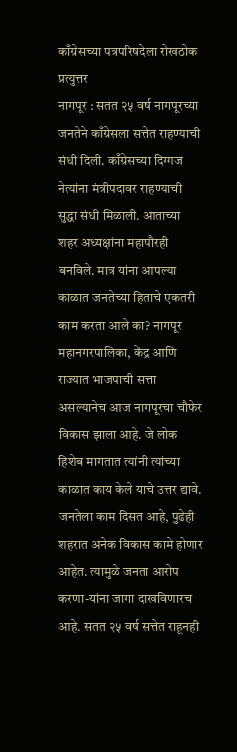काँग्रेसच्या पत्रपरिषदेला रोखठोक प्रत्युत्तर
नागपूर : सतत २५ वर्ष नागपूरच्या जनतेने काँग्रेसला सत्तेत राहण्याची संधी दिली. काँग्रेसच्या दिग्गज नेत्यांना मंत्रीपदावर राहण्याची सुद्धा संधी मिळाली. आताच्या शहर अध्यक्षांना महापौरही बनविले. मात्र यांना आपल्या काळात जनतेच्या हिताचे एकतरी काम करता आले का? नागपूर महानगरपालिका, केंद्र आणि राज्यात भाजपाची सत्ता असल्यानेच आज नागपूरचा चौफेर विकास झाला आहे. जे लोक हिशेब मागतात त्यांनी त्यांच्या काळात काय केले याचे उत्तर द्यावे. जनतेला काम दिसत आहे, पुढेही शहरात अनेक विकास कामे होणार आहेत. त्यामुळे जनता आरोप करणा-यांना जागा दाखविणारच आहे. सतत २५ वर्ष सत्तेत राहूनही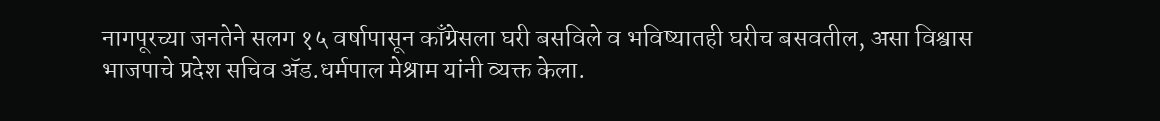नागपूरच्या जनतेने सलग १५ वर्षापासून काँग्रेसला घरी बसविले व भविष्यातही घरीच बसवतील, असा विश्वास भाजपाचे प्रदेश सचिव ॲड.धर्मपाल मेश्राम यांनी व्यक्त केला.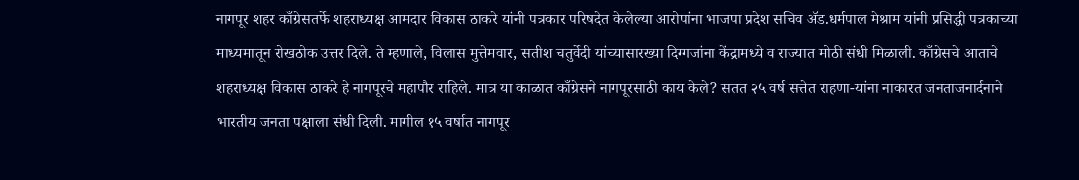नागपूर शहर काँग्रेसतर्फे शहराध्यक्ष आमदार विकास ठाकरे यांनी पत्रकार परिषदेत केलेल्या आरोपांना भाजपा प्रदेश सचिव ॲड.धर्मपाल मेश्राम यांनी प्रसिद्धी पत्रकाच्या माध्यमातून रोखठोक उत्तर दिले. ते म्हणाले, विलास मुत्तेमवार, सतीश चतुर्वेदी यांच्यासारख्या दिग्गजांना केंद्रामध्ये व राज्यात मोठी संधी मिळाली. काँग्रेसचे आताचे शहराध्यक्ष विकास ठाकरे हे नागपूरचे महापौर राहिले. मात्र या काळात काँग्रेसने नागपूरसाठी काय केले? सतत २५ वर्ष सत्तेत राहणा-यांना नाकारत जनताजनार्दनाने भारतीय जनता पक्षाला संधी दिली. मागील १५ वर्षात नागपूर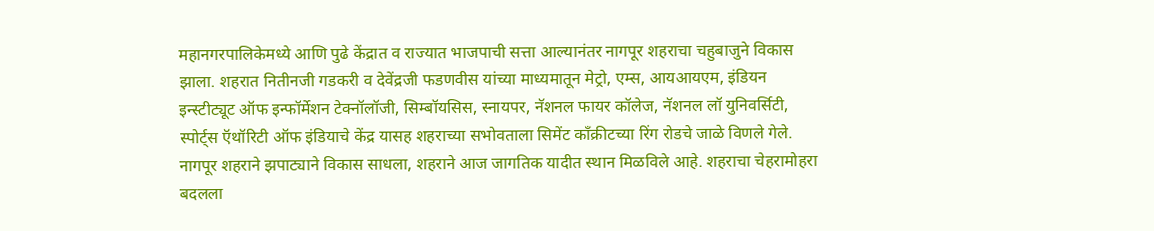महानगरपालिकेमध्ये आणि पुढे केंद्रात व राज्यात भाजपाची सत्ता आल्यानंतर नागपूर शहराचा चहुबाजुने विकास झाला. शहरात नितीनजी गडकरी व देवेंद्रजी फडणवीस यांच्या माध्यमातून मेट्रो, एम्स, आयआयएम, इंडियन इन्स्टीट्यूट ऑफ इन्फॉर्मेशन टेक्नॉलॉजी, सिम्बॉयसिस, स्नायपर, नॅशनल फायर कॉलेज, नॅशनल लॉ युनिवर्सिटी, स्पोर्ट्स ऍथॉरिटी ऑफ इंडियाचे केंद्र यासह शहराच्या सभोवताला सिमेंट काँक्रीटच्या रिंग रोडचे जाळे विणले गेले. नागपूर शहराने झपाट्याने विकास साधला, शहराने आज जागतिक यादीत स्थान मिळविले आहे. शहराचा चेहरामोहरा बदलला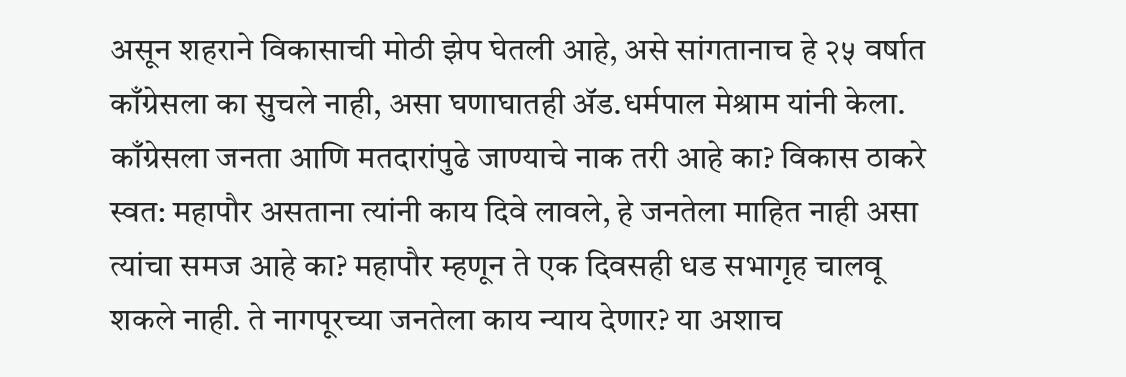असून शहराने विकासाची मोठी झेप घेतली आहे, असे सांगतानाच हे २५ वर्षात काँग्रेसला का सुचले नाही, असा घणाघातही ॲड.धर्मपाल मेश्राम यांनी केला.
काँग्रेसला जनता आणि मतदारांपुढे जाण्याचे नाक तरी आहे का? विकास ठाकरे स्वत: महापौर असताना त्यांनी काय दिवे लावले, हे जनतेला माहित नाही असा त्यांचा समज आहे का? महापौर म्हणून ते एक दिवसही धड सभागृह चालवू शकले नाही. ते नागपूरच्या जनतेला काय न्याय देणार? या अशाच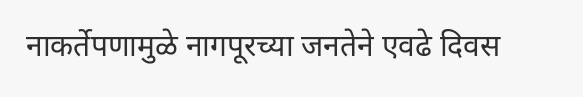नाकर्तेपणामुळे नागपूरच्या जनतेने एवढे दिवस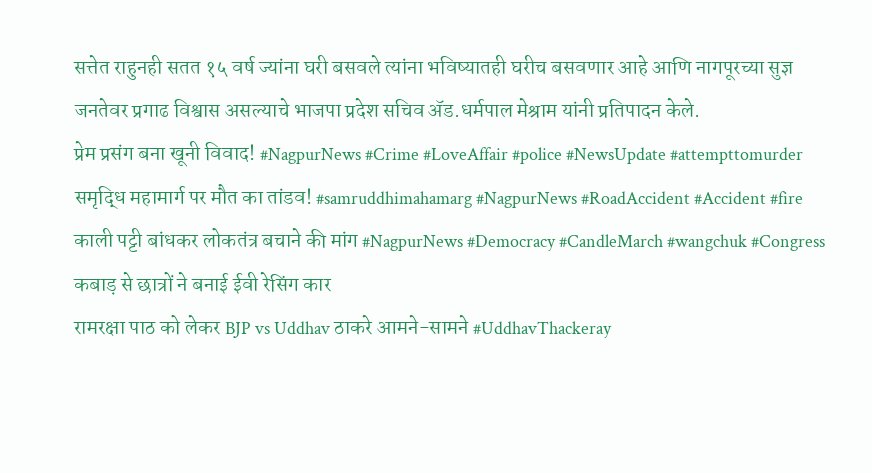सत्तेत राहुनही सतत १५ वर्ष ज्यांना घरी बसवले त्यांना भविष्यातही घरीच बसवणार आहे आणि नागपूरच्या सुज्ञ जनतेवर प्रगाढ विश्वास असल्याचे भाजपा प्रदेश सचिव ॲड.धर्मपाल मेश्राम यांनी प्रतिपादन केले.
प्रेम प्रसंग बना खूनी विवाद! #NagpurNews #Crime #LoveAffair #police #NewsUpdate #attempttomurder
समृद्धि महामार्ग पर मौत का तांडव! #samruddhimahamarg #NagpurNews #RoadAccident #Accident #fire
काली पट्टी बांधकर लोकतंत्र बचाने की मांग #NagpurNews #Democracy #CandleMarch #wangchuk #Congress
कबाड़ से छात्रों ने बनाई ईवी रेसिंग कार
रामरक्षा पाठ को लेकर BJP vs Uddhav ठाकरे आमने-सामने #UddhavThackeray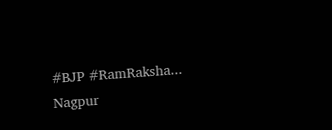#BJP #RamRaksha...
Nagpur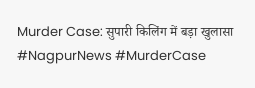Murder Case: सुपारी किलिंग में बड़ा खुलासा #NagpurNews #MurderCase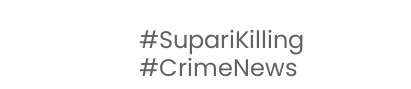#SupariKilling #CrimeNews